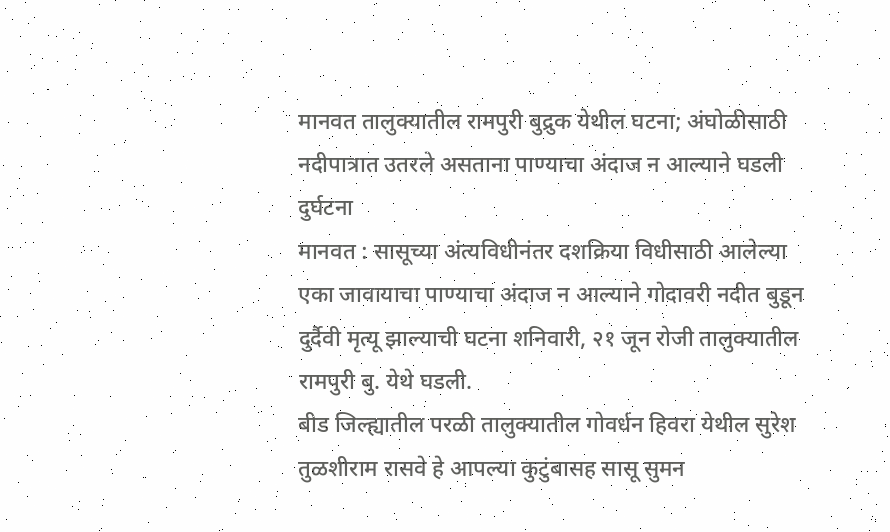मानवत तालुक्यातील रामपुरी बुद्रुक येथील घटना; अंघोळीसाठी नदीपात्रात उतरले असताना पाण्याचा अंदाज न आल्याने घडली दुर्घटना
मानवत : सासूच्या अंत्यविधीनंतर दशक्रिया विधीसाठी आलेल्या एका जावायाचा पाण्याचा अंदाज न आल्याने गोदावरी नदीत बुडून दुर्दैवी मृत्यू झाल्याची घटना शनिवारी, २१ जून रोजी तालुक्यातील रामपुरी बु. येथे घडली.
बीड जिल्ह्यातील परळी तालुक्यातील गोवर्धन हिवरा येथील सुरेश तुळशीराम रासवे हे आपल्या कुटुंबासह सासू सुमन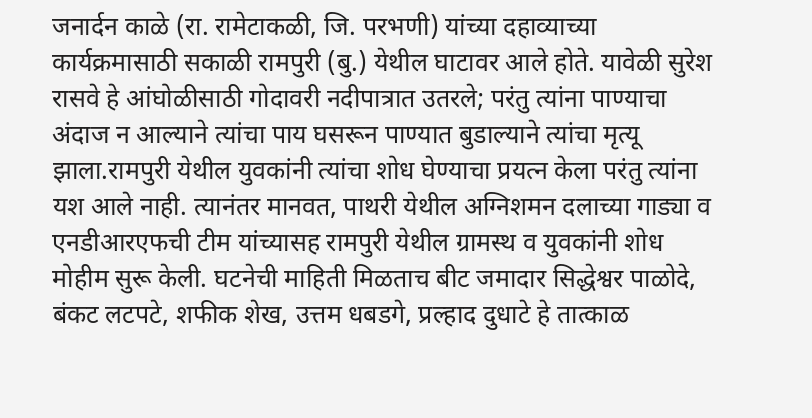जनार्दन काळे (रा. रामेटाकळी, जि. परभणी) यांच्या दहाव्याच्या कार्यक्रमासाठी सकाळी रामपुरी (बु.) येथील घाटावर आले होते. यावेळी सुरेश रासवे हे आंघोळीसाठी गोदावरी नदीपात्रात उतरले; परंतु त्यांना पाण्याचा अंदाज न आल्याने त्यांचा पाय घसरून पाण्यात बुडाल्याने त्यांचा मृत्यू झाला.रामपुरी येथील युवकांनी त्यांचा शोध घेण्याचा प्रयत्न केला परंतु त्यांना यश आले नाही. त्यानंतर मानवत, पाथरी येथील अग्निशमन दलाच्या गाड्या व एनडीआरएफची टीम यांच्यासह रामपुरी येथील ग्रामस्थ व युवकांनी शोध मोहीम सुरू केली. घटनेची माहिती मिळताच बीट जमादार सिद्धेश्वर पाळोदे, बंकट लटपटे, शफीक शेख, उत्तम धबडगे, प्रल्हाद दुधाटे हे तात्काळ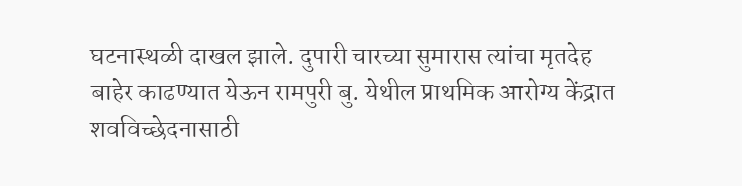घटनास्थळी दाखल झाले. दुपारी चारच्या सुमारास त्यांचा मृतदेह बाहेर काढण्यात येऊन रामपुरी बु. येथील प्राथमिक आरोग्य केंद्रात शवविच्छेदनासाठी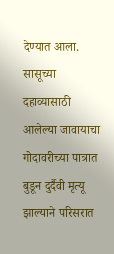देण्यात आला. सासूच्या दहाव्यासाठी आलेल्या जावायाचा गोदावरीच्या पात्रात बुडून दुर्दैवी मृत्यू झाल्याने परिसरात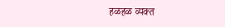हळहळ व्यक्त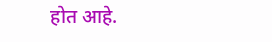होत आहे.